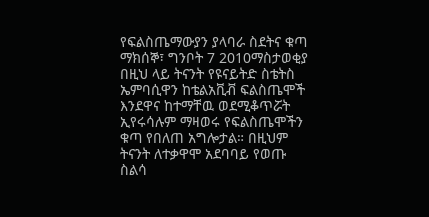የፍልስጤማውያን ያላባራ ስደትና ቁጣ
ማክሰኞ፣ ግንቦት 7 2010ማስታወቂያ
በዚህ ላይ ትናንት የዩናይትድ ስቴትስ ኤምባሲዋን ከቴልአቪቭ ፍልስጤሞች እንደዋና ከተማቸዉ ወደሚቆጥሯት ኢየሩሳሉም ማዛወሩ የፍልስጤሞችን ቁጣ የበለጠ አግሎታል። በዚህም ትናንት ለተቃዋሞ አደባባይ የወጡ ስልሳ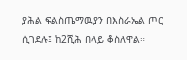ያሕል ፍልስጤማዉያን በእስራኤል ጦር ሲገደሉ፤ ከ2ሺሕ በላይ ቆስለዋል።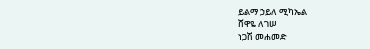ይልማ ኃይለ ሚካኤል
ሸዋዬ ለገሠ
ነጋሽ መሐመድ